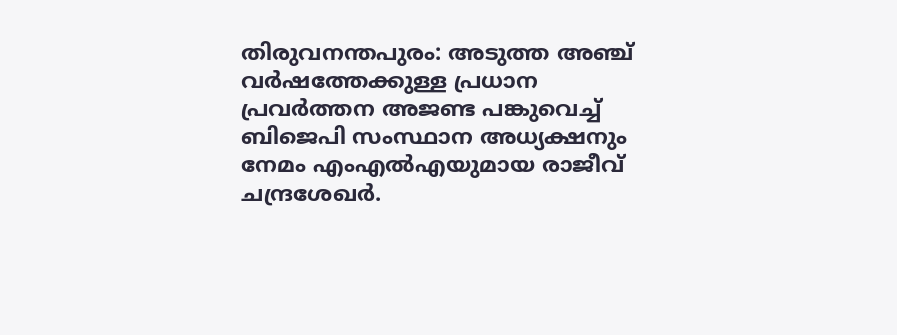തിരുവനന്തപുരം: അടുത്ത അഞ്ച് വർഷത്തേക്കുള്ള പ്രധാന പ്രവർത്തന അജണ്ട പങ്കുവെച്ച് ബിജെപി സംസ്ഥാന അധ്യക്ഷനും നേമം എംഎൽഎയുമായ രാജീവ് ചന്ദ്രശേഖർ.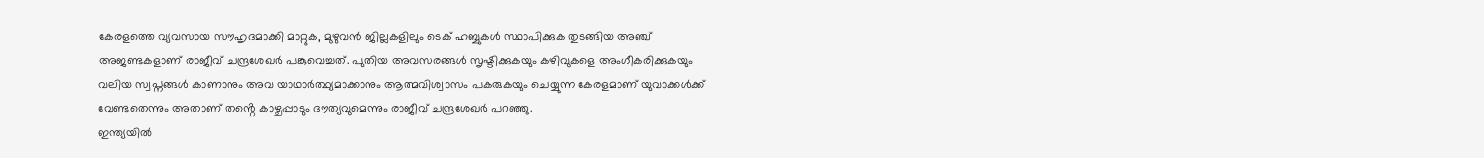കേരളത്തെ വ്യവസായ സൗഹൃദമാക്കി മാറ്റുക, മുഴുവൻ ജില്ലകളിലും ടെക് ഹബ്ബുകൾ സ്ഥാപിക്കുക തുടങ്ങിയ അഞ്ച് അജണ്ടകളാണ് രാജീവ് ചന്ദ്രശേഖർ പങ്കുവെച്ചത്. പുതിയ അവസരങ്ങൾ സൃഷ്ടിക്കുകയും കഴിവുകളെ അംഗീകരിക്കുകയും വലിയ സ്വപ്നങ്ങൾ കാണാനും അവ യാഥാർത്ഥ്യമാക്കാനും ആത്മവിശ്വാസം പകരുകയും ചെയ്യുന്ന കേരളമാണ് യുവാക്കൾക്ക് വേണ്ടതെന്നും അതാണ് തൻ്റെ കാഴ്ചപ്പാടും ദൗത്യവുമെന്നും രാജീവ് ചന്ദ്രശേഖർ പറഞ്ഞു.
ഇന്ത്യയിൽ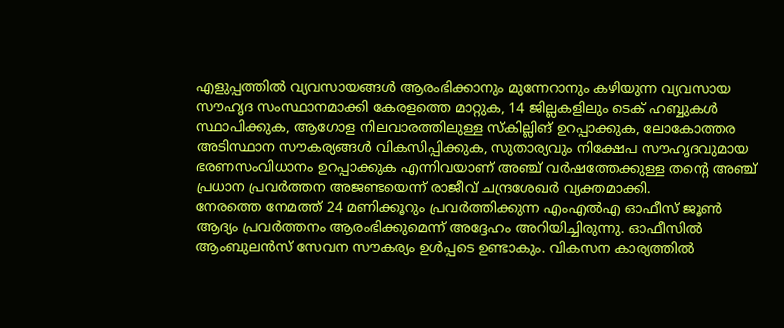എളുപ്പത്തിൽ വ്യവസായങ്ങൾ ആരംഭിക്കാനും മുന്നേറാനും കഴിയുന്ന വ്യവസായ സൗഹൃദ സംസ്ഥാനമാക്കി കേരളത്തെ മാറ്റുക, 14 ജില്ലകളിലും ടെക് ഹബ്ബുകൾ സ്ഥാപിക്കുക, ആഗോള നിലവാരത്തിലുള്ള സ്കില്ലിങ് ഉറപ്പാക്കുക, ലോകോത്തര അടിസ്ഥാന സൗകര്യങ്ങൾ വികസിപ്പിക്കുക, സുതാര്യവും നിക്ഷേപ സൗഹൃദവുമായ ഭരണസംവിധാനം ഉറപ്പാക്കുക എന്നിവയാണ് അഞ്ച് വർഷത്തേക്കുള്ള തൻ്റെ അഞ്ച് പ്രധാന പ്രവർത്തന അജണ്ടയെന്ന് രാജീവ് ചന്ദ്രശേഖർ വ്യക്തമാക്കി.
നേരത്തെ നേമത്ത് 24 മണിക്കൂറും പ്രവർത്തിക്കുന്ന എംഎൽഎ ഓഫീസ് ജൂൺ ആദ്യം പ്രവർത്തനം ആരംഭിക്കുമെന്ന് അദ്ദേഹം അറിയിച്ചിരുന്നു. ഓഫീസിൽ ആംബുലൻസ് സേവന സൗകര്യം ഉൾപ്പടെ ഉണ്ടാകും. വികസന കാര്യത്തിൽ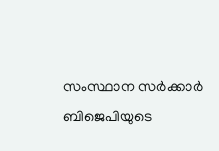സംസ്ഥാന സർക്കാർ ബിജെപിയുടെ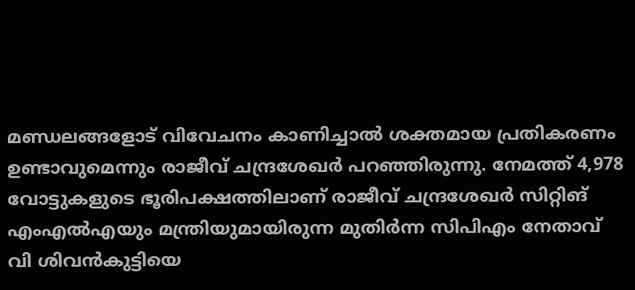മണ്ഡലങ്ങളോട് വിവേചനം കാണിച്ചാൽ ശക്തമായ പ്രതികരണം ഉണ്ടാവുമെന്നും രാജീവ് ചന്ദ്രശേഖർ പറഞ്ഞിരുന്നു. നേമത്ത് 4,978 വോട്ടുകളുടെ ഭൂരിപക്ഷത്തിലാണ് രാജീവ് ചന്ദ്രശേഖർ സിറ്റിങ് എംഎൽഎയും മന്ത്രിയുമായിരുന്ന മുതിർന്ന സിപിഎം നേതാവ് വി ശിവൻകുട്ടിയെ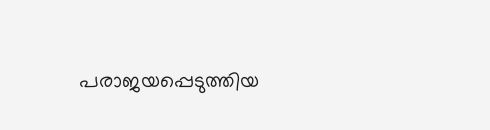പരാജയപ്പെടുത്തിയ